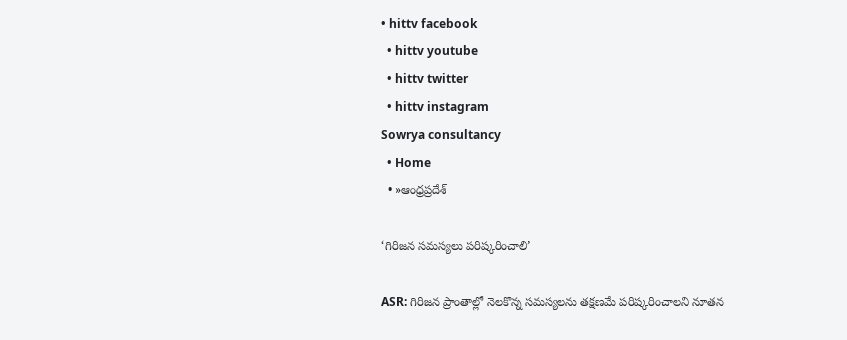• hittv facebook
  • hittv youtube
  • hittv twitter
  • hittv instagram
Sowrya consultancy
  • Home
  • »ఆంధ్రప్రదేశ్

‘గిరిజన సమస్యలు పరిష్కరించాలి’

ASR: గిరిజన ప్రాంతాల్లో నెలకొన్న సమస్యలను తక్షణమే పరిష్కరించాలని నూతన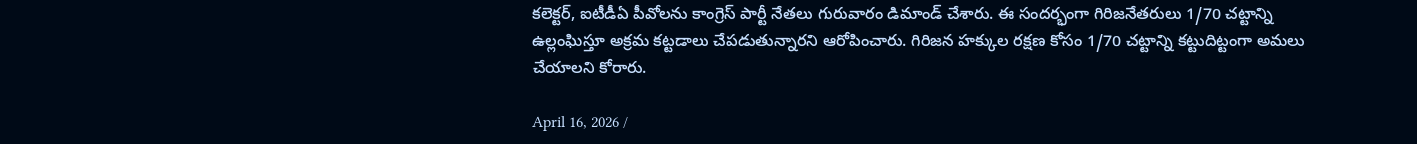కలెక్టర్, ఐటీడీఏ పీవోలను కాంగ్రెస్ పార్టీ నేతలు గురువారం డిమాండ్ చేశారు. ఈ సందర్భంగా గిరిజనేతరులు 1/70 చట్టాన్ని ఉల్లంఘిస్తూ అక్రమ కట్టడాలు చేపడుతున్నారని ఆరోపించారు. గిరిజన హక్కుల రక్షణ కోసం 1/70 చట్టాన్ని కట్టుదిట్టంగా అమలు చేయాలని కోరారు.

April 16, 2026 /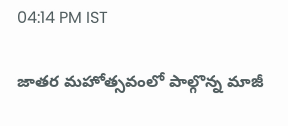04:14 PM IST

జాతర మహోత్సవంలో పాల్గొన్న మాజీ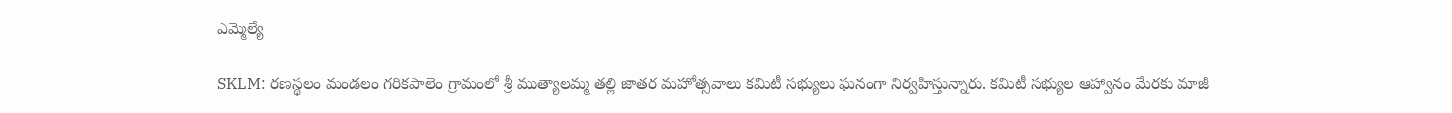ఎమ్మెల్యే

SKLM: రణస్థలం మండలం గరికపాలెం గ్రామంలో శ్రీ ముత్యాలమ్మ తల్లి జాతర మహోత్సవాలు కమిటీ సభ్యులు ఘనంగా నిర్వహిస్తున్నారు. కమిటీ సభ్యుల ఆహ్వానం మేరకు మాజీ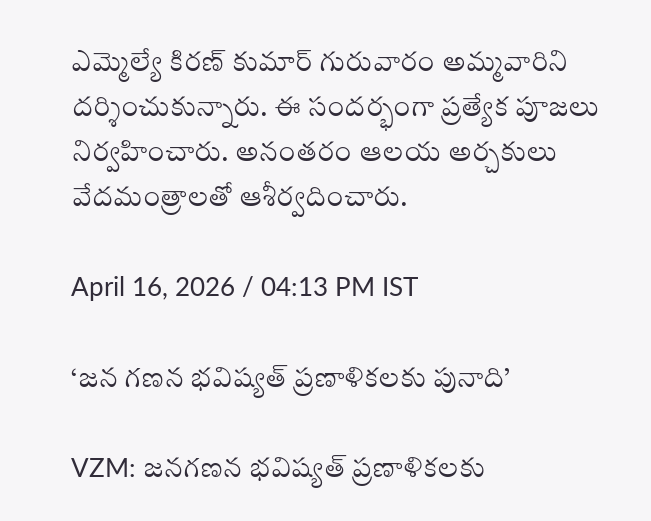ఎమ్మెల్యే కిరణ్ కుమార్ గురువారం అమ్మవారిని దర్శించుకున్నారు. ఈ సందర్భంగా ప్రత్యేక పూజలు నిర్వహించారు. అనంతరం ఆలయ అర్చకులు వేదమంత్రాలతో ఆశీర్వదించారు.

April 16, 2026 / 04:13 PM IST

‘జన గణన భవిష్యత్ ప్రణాళికలకు పునాది’

VZM: జనగణన భవిష్యత్ ప్రణాళికలకు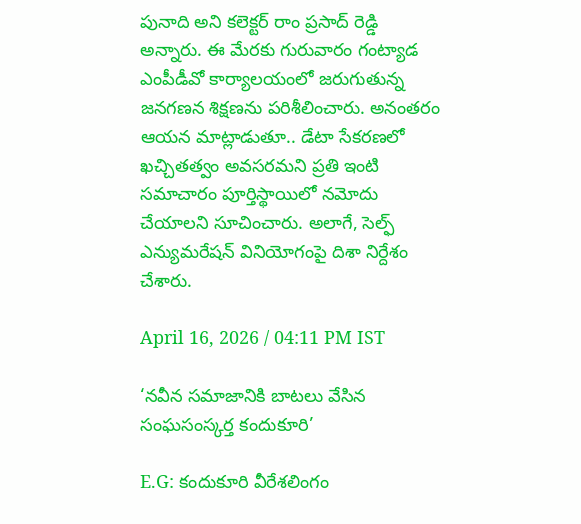పునాది అని కలెక్టర్ రాం ప్రసాద్ రెడ్డి అన్నారు. ఈ మేరకు గురువారం గంట్యాడ ఎంపీడీవో కార్యాలయంలో జరుగుతున్న జనగణన శిక్షణను పరిశీలించారు. అనంతరం ఆయన మాట్లాడుతూ.. డేటా సేకరణలో ఖచ్చితత్వం అవసరమని ప్రతి ఇంటి సమాచారం పూర్తిస్థాయిలో నమోదు చేయాలని సూచించారు. అలాగే, సెల్ఫ్ ఎన్యుమరేషన్ వినియోగంపై దిశా నిర్దేశం చేశారు.

April 16, 2026 / 04:11 PM IST

‘నవీన సమాజానికి బాటలు వేసిన సంఘసంస్కర్త కందుకూరి’

E.G: కందుకూరి వీరేశలింగం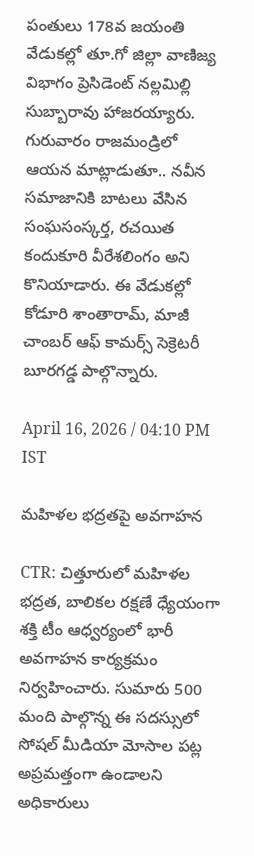పంతులు 178వ జయంతి వేడుకల్లో తూ.గో జిల్లా వాణిజ్య విభాగం ప్రెసిడెంట్ నల్లమిల్లి సుబ్బారావు హాజరయ్యారు. గురువారం రాజమండ్రిలో ఆయన మాట్లాడుతూ.. నవీన సమాజానికి బాటలు వేసిన సంఘసంస్కర్త, రచయిత కందుకూరి వీరేశలింగం అని కొనియాడారు. ఈ వేడుకల్లో కోడూరి శాంతారామ్, మాజీ చాంబర్ ఆఫ్ కామర్స్ సెక్రెటరీ బూరగడ్డ పాల్గొన్నారు.

April 16, 2026 / 04:10 PM IST

మహిళల భద్రతపై అవగాహన

CTR: చిత్తూరులో మహిళల భద్రత, బాలికల రక్షణే ధ్యేయంగా శక్తి టీం ఆధ్వర్యంలో భారీ అవగాహన కార్యక్రమం నిర్వహించారు. సుమారు 500 మంది పాల్గొన్న ఈ సదస్సులో సోషల్ మీడియా మోసాల పట్ల అప్రమత్తంగా ఉండాలని అధికారులు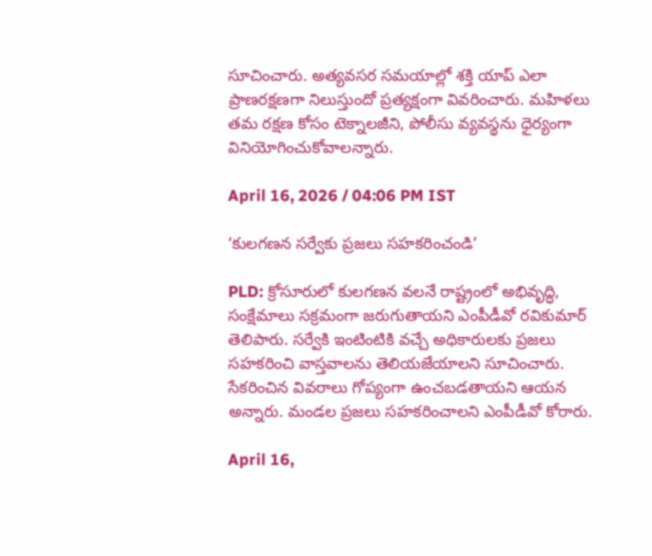సూచించారు. అత్యవసర సమయాల్లో శక్తి యాప్ ఎలా ప్రాణరక్షణగా నిలుస్తుందో ప్రత్యక్షంగా వివరించారు. మహిళలు తమ రక్షణ కోసం టెక్నాలజీని, పోలీసు వ్యవస్థను ధైర్యంగా వినియోగించుకోవాలన్నారు.

April 16, 2026 / 04:06 PM IST

‘కులగణన సర్వేకు ప్రజలు సహకరించండి’

PLD: క్రోసూరులో కులగణన వలనే రాష్ట్రంలో అభివృద్ధి, సంక్షేమాలు సక్రమంగా జరుగుతాయని ఎంపీడీవో రవికుమార్ తెలిపారు. సర్వేకి ఇంటింటికి వచ్చే అధికారులకు ప్రజలు సహకరించి వాస్తవాలను తెలియజేయాలని సూచించారు. సేకరించిన వివరాలు గోప్యంగా ఉంచబడతాయని ఆయన అన్నారు. మండల ప్రజలు సహకరించాలని ఎంపీడీవో కోరారు.

April 16,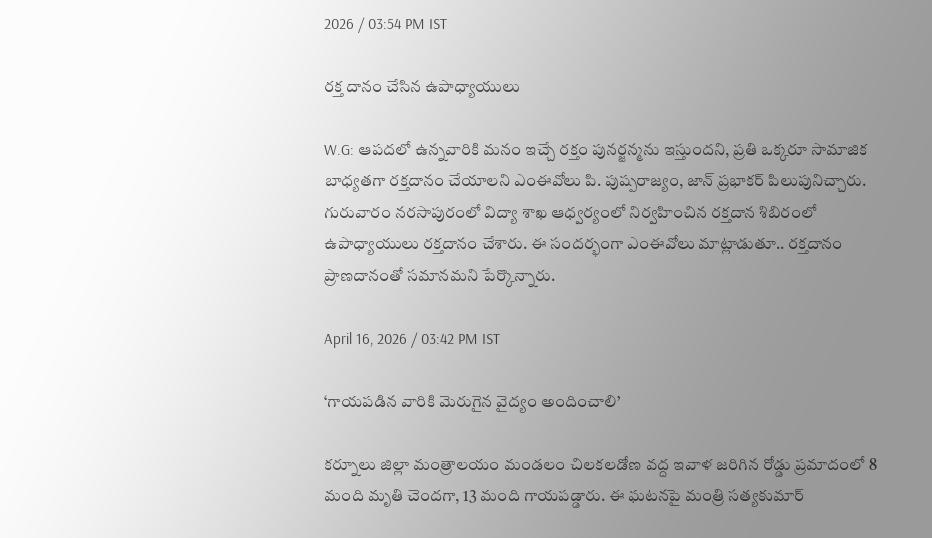2026 / 03:54 PM IST

రక్త దానం చేసిన ఉపాధ్యాయులు

W.G: ఆపదలో ఉన్నవారికి మనం ఇచ్చే రక్తం పునర్జన్మను ఇస్తుందని, ప్రతి ఒక్కరూ సామాజిక బాధ్యతగా రక్తదానం చేయాలని ఎంఈవోలు పి. పుష్పరాజ్యం, జాన్ ప్రభాకర్ పిలుపునిచ్చారు. గురువారం నరసాపురంలో విద్యా శాఖ ఆధ్వర్యంలో నిర్వహించిన రక్తదాన శిబిరంలో ఉపాధ్యాయులు రక్తదానం చేశారు. ఈ సందర్భంగా ఎంఈవోలు మాట్లాడుతూ.. రక్తదానం ప్రాణదానంతో సమానమని పేర్కొన్నారు.

April 16, 2026 / 03:42 PM IST

‘గాయపడిన వారికి మెరుగైన వైద్యం అందించాలి’

కర్నూలు జిల్లా మంత్రాలయం మండలం చిలకలడోణ వద్ద ఇవాళ జరిగిన రోడ్డు ప్రమాదంలో 8 మంది మృతి చెందగా, 13 మంది గాయపడ్డారు. ఈ ఘటనపై మంత్రి సత్యకుమార్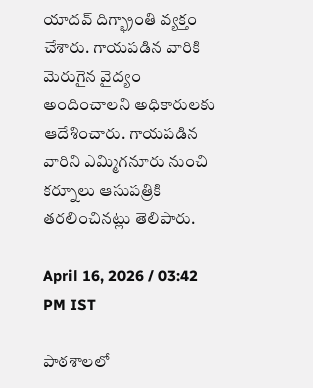యాదవ్ దిగ్భ్రాంతి వ్యక్తం చేశారు. గాయపడిన వారికి మెరుగైన వైద్యం అందించాలని అధికారులకు ఆదేశించారు. గాయపడిన వారిని ఎమ్మిగనూరు నుంచి కర్నూలు ఆసుపత్రికి తరలించినట్లు తెలిపారు.

April 16, 2026 / 03:42 PM IST

పాఠశాలలో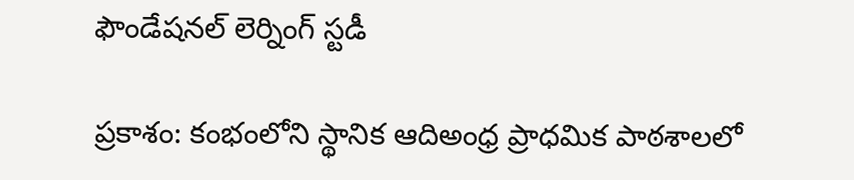ఫౌండేషనల్ లెర్నింగ్ స్టడీ

ప్రకాశం: కంభంలోని స్థానిక ఆదిఅంధ్ర ప్రాధమిక పాఠశాలలో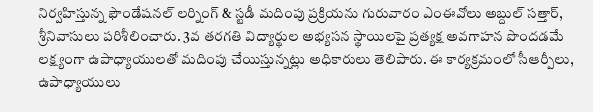నిర్వహిస్తున్న ఫౌండేషనల్ లర్నింగ్ & స్టడీ మదింపు ప్రక్రియను గురువారం ఎంఈవోలు అబ్దుల్ సత్తార్, శ్రీనివాసులు పరిశీలించారు. 3వ తరగతి విద్యార్థుల అభ్యసన స్థాయిలపై ప్రత్యక్ష అవగాహన పొందడమే లక్ష్యంగా ఉపాధ్యాయులతో మదింపు చేయిస్తున్నట్లు అధికారులు తెలిపారు. ఈ కార్యక్రమంలో సీఆర్పీలు, ఉపాధ్యాయులు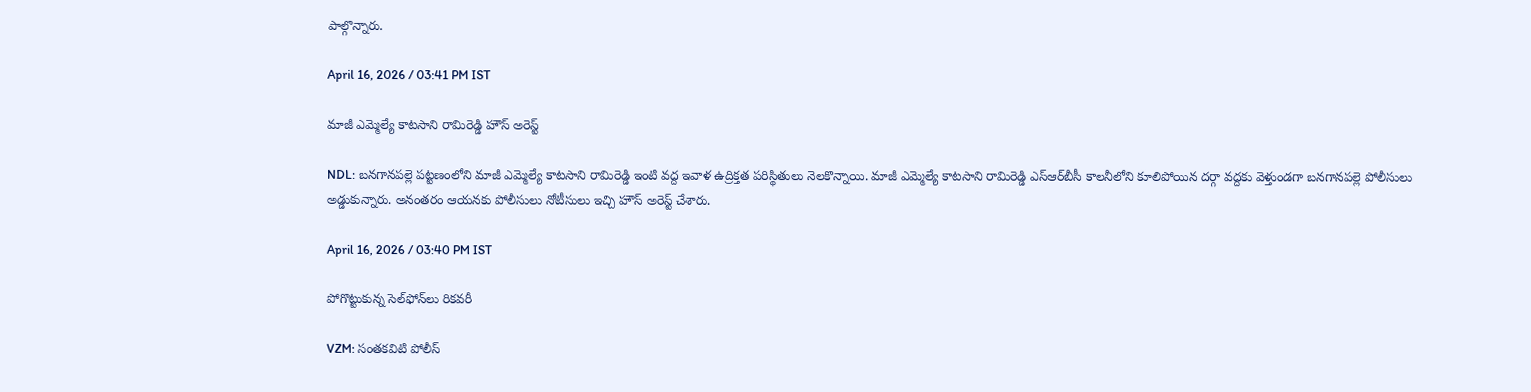పాల్గొన్నారు.

April 16, 2026 / 03:41 PM IST

మాజీ ఎమ్మెల్యే కాటసాని రామిరెడ్డి హౌస్ అరెస్ట్

NDL: బనగానపల్లె పట్టణంలోని మాజీ ఎమ్మెల్యే కాటసాని రామిరెడ్డి ఇంటి వద్ద ఇవాళ ఉద్రిక్తత పరిస్థితులు నెలకొన్నాయి. మాజీ ఎమ్మెల్యే కాటసాని రామిరెడ్డి ఎస్ఆర్‌బీసీ కాలనీలోని కూలిపోయిన దర్గా వద్దకు వెళ్తుండగా బనగానపల్లె పోలీసులు అడ్డుకున్నారు. అనంతరం ఆయనకు పోలీసులు నోటీసులు ఇచ్చి హౌస్ అరెస్ట్ చేశారు.

April 16, 2026 / 03:40 PM IST

పోగొట్టుకున్న సెల్‌ఫోన్‌లు రికవరీ

VZM: సంతకవిటి పోలీస్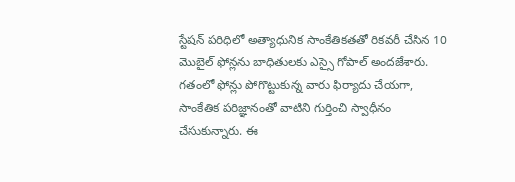స్టేషన్ పరిధిలో అత్యాధునిక సాంకేతికతతో రికవరీ చేసిన 10 మొబైల్ ఫోన్లను బాధితులకు ఎస్సై గోపాల్ అందజేశారు. గతంలో ఫోన్లు పోగొట్టుకున్న వారు ఫిర్యాదు చేయగా, సాంకేతిక పరిజ్ఞానంతో వాటిని గుర్తించి స్వాధీనం చేసుకున్నారు. ఈ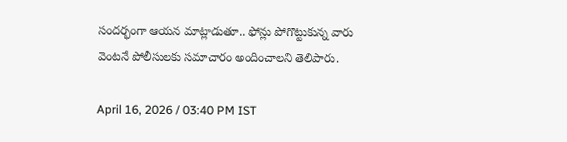సందర్భంగా ఆయన మాట్లాడుతూ.. ఫోన్లు పోగొట్టుకున్న వారు వెంటనే పోలీసులకు సమాచారం అందించాలని తెలిపారు.

April 16, 2026 / 03:40 PM IST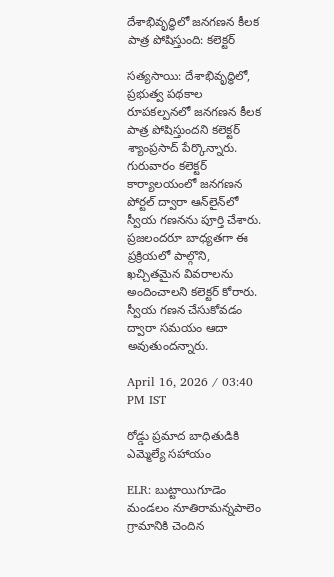దేశాభివృద్ధిలో జనగణన కీలక పాత్ర పోషిస్తుంది: కలెక్టర్

సత్యసాయి: దేశాభివృద్ధిలో, ప్రభుత్వ పథకాల రూపకల్పనలో జనగణన కీలక పాత్ర పోషిస్తుందని కలెక్టర్ శ్యాంప్రసాద్ పేర్కొన్నారు. గురువారం కలెక్టర్ కార్యాలయంలో జనగణన పోర్టల్ ద్వారా ఆన్‌లైన్‌లో స్వీయ గణనను పూర్తి చేశారు. ప్రజలందరూ బాధ్యతగా ఈ ప్రక్రియలో పాల్గొని, ఖచ్చితమైన వివరాలను అందించాలని కలెక్టర్ కోరారు. స్వీయ గణన చేసుకోవడం ద్వారా సమయం ఆదా అవుతుందన్నారు.

April 16, 2026 / 03:40 PM IST

రోడ్డు ప్రమాద బాధితుడికి ఎమ్మెల్యే సహాయం

ELR: బుట్టాయిగూడెం మండలం నూతిరామన్నపాలెం గ్రామానికి చెందిన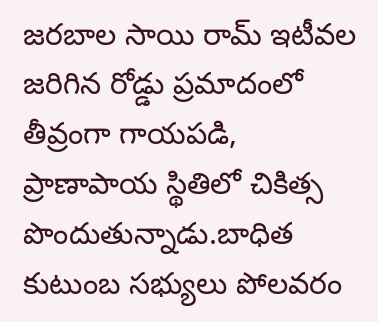జరబాల సాయి రామ్ ఇటీవల జరిగిన రోడ్డు ప్రమాదంలో తీవ్రంగా గాయపడి, ప్రాణాపాయ స్థితిలో చికిత్స పొందుతున్నాడు.బాధిత కుటుంబ సభ్యులు పోలవరం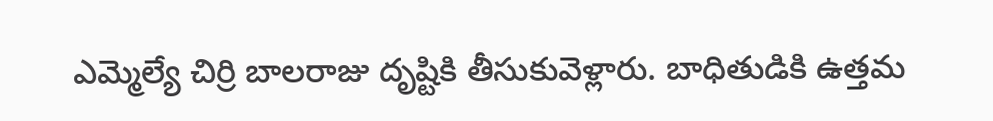ఎమ్మెల్యే చిర్రి బాలరాజు దృష్టికి తీసుకువెళ్లారు. బాధితుడికి ఉత్తమ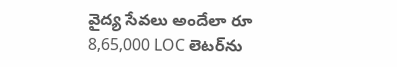వైద్య సేవలు అందేలా రూ 8,65,000 LOC లెటర్‌ను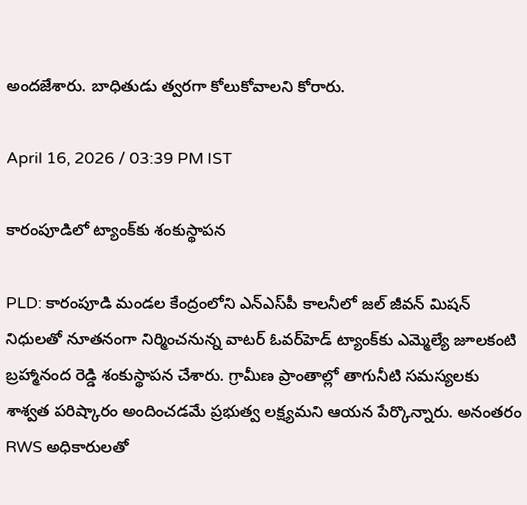అందజేశారు. బాధితుడు త్వరగా కోలుకోవాలని కోరారు.

April 16, 2026 / 03:39 PM IST

కారంపూడిలో ట్యాంక్‌కు శంకుస్థాపన

PLD: కారంపూడి మండల కేంద్రంలోని ఎన్‌ఎస్‌పీ కాలనీలో జల్ జీవన్ మిషన్ నిధులతో నూతనంగా నిర్మించనున్న వాటర్ ఓవర్‌హెడ్ ట్యాంక్‌కు ఎమ్మెల్యే జూలకంటి బ్రహ్మానంద రెడ్డి శంకుస్థాపన చేశారు. గ్రామీణ ప్రాంతాల్లో తాగునీటి సమస్యలకు శాశ్వత పరిష్కారం అందించడమే ప్రభుత్వ లక్ష్యమని ఆయన పేర్కొన్నారు. అనంతరం RWS అధికారులతో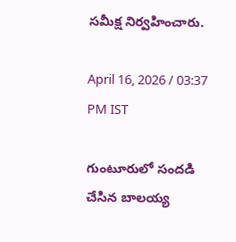సమీక్ష నిర్వహించారు.

April 16, 2026 / 03:37 PM IST

గుంటూరులో సందడి చేసిన బాలయ్య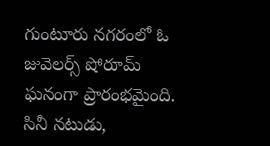గుంటూరు నగరంలో ఓ జువెలర్స్ షోరూమ్ ఘనంగా ప్రారంభమైంది. సినీ నటుడు,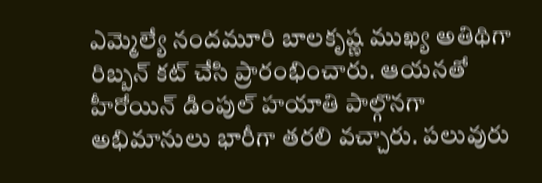ఎమ్మెల్యే నందమూరి బాలకృష్ణ ముఖ్య అతిథిగా రిబ్బన్ కట్ చేసి ప్రారంభించారు. ఆయనతో హీరోయిన్ డింపుల్ హయాతి పాల్గొనగా అభిమానులు భారీగా తరలి వచ్చారు. పలువురు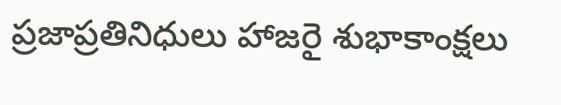ప్రజాప్రతినిధులు హాజరై శుభాకాంక్షలు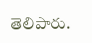తెలిపారు.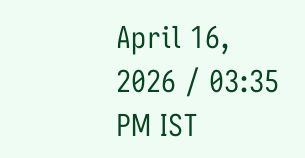April 16, 2026 / 03:35 PM IST